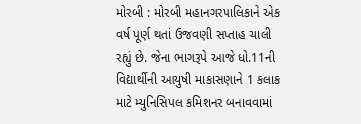મોરબી : મોરબી મહાનગરપાલિકાને એક વર્ષ પૂર્ણ થતાં ઉજવણી સપ્તાહ ચાલી રહ્યું છે. જેના ભાગરૂપે આજે ધો.11ની વિદ્યાર્થીની આયુષી માકાસણાને 1 કલાક માટે મ્યુનિસિપલ કમિશનર બનાવવામાં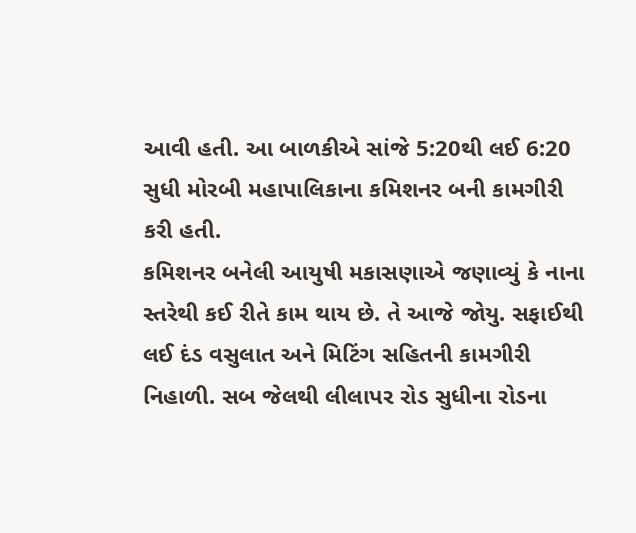આવી હતી. આ બાળકીએ સાંજે 5:20થી લઈ 6:20 સુધી મોરબી મહાપાલિકાના કમિશનર બની કામગીરી કરી હતી.
કમિશનર બનેલી આયુષી મકાસણાએ જણાવ્યું કે નાના સ્તરેથી કઈ રીતે કામ થાય છે. તે આજે જોયુ. સફાઈથી લઈ દંડ વસુલાત અને મિટિંગ સહિતની કામગીરી નિહાળી. સબ જેલથી લીલાપર રોડ સુધીના રોડના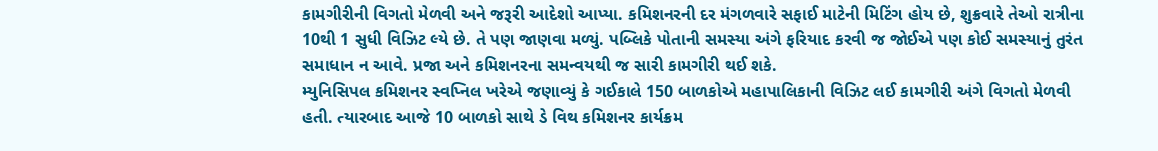કામગીરીની વિગતો મેળવી અને જરૂરી આદેશો આપ્યા. કમિશનરની દર મંગળવારે સફાઈ માટેની મિટિંગ હોય છે, શુક્રવારે તેઓ રાત્રીના 10થી 1 સુધી વિઝિટ લ્યે છે. તે પણ જાણવા મળ્યું. પબ્લિકે પોતાની સમસ્યા અંગે ફરિયાદ કરવી જ જોઈએ પણ કોઈ સમસ્યાનું તુરંત સમાધાન ન આવે. પ્રજા અને કમિશનરના સમન્વયથી જ સારી કામગીરી થઈ શકે.
મ્યુનિસિપલ કમિશનર સ્વપ્નિલ ખરેએ જણાવ્યું કે ગઈકાલે 150 બાળકોએ મહાપાલિકાની વિઝિટ લઈ કામગીરી અંગે વિગતો મેળવી હતી. ત્યારબાદ આજે 10 બાળકો સાથે ડે વિથ કમિશનર કાર્યક્રમ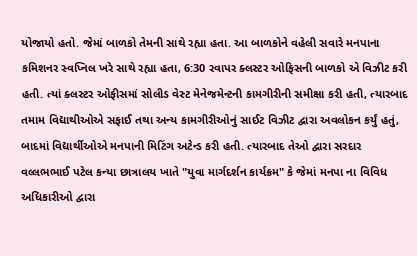યોજાયો હતો. જેમાં બાળકો તેમની સાથે રહ્યા હતા. આ બાળકોને વહેલી સવારે મનપાના કમિશનર સ્વપ્નિલ ખરે સાથે રહ્યા હતા, 6:30 રવાપર ક્લસ્ટર ઓફિસની બાળકો એ વિઝીટ કરી હતી. ત્યાં ક્લસ્ટર ઓફીસમાં સોલીડ વેસ્ટ મેનેજમેન્ટની કામગીરીની સમીક્ષા કરી હતી, ત્યારબાદ તમામ વિદ્યાથીઓએ સફાઈ તથા અન્ય કામગીરીઓનું સાઈટ વિઝીટ દ્વારા અવલોકન કર્યું હતું, બાદમાં વિદ્યાર્થીઓએ મનપાની મિટિંગ અટેન્ડ કરી હતી. ત્યારબાદ તેઓ દ્વારા સરદાર વલ્લભભાઈ પટેલ કન્યા છાત્રાલય ખાતે "યુવા માર્ગદર્શન કાર્યક્રમ" કે જેમાં મનપા ના વિવિધ અધિકારીઓ દ્વારા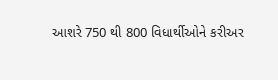આશરે 750 થી 800 વિધાર્થીઓને કરીઅર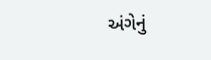અંગેનું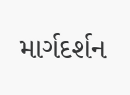માર્ગદર્શન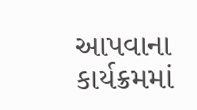આપવાના કાર્યક્રમમાં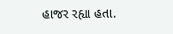હાજર રહ્યા હતા.